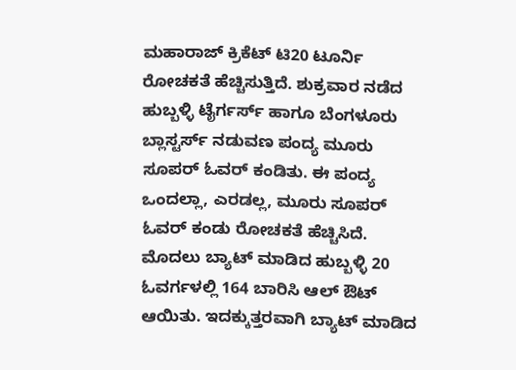ಮಹಾರಾಜ್ ಕ್ರಿಕೆಟ್ ಟಿ20 ಟೂರ್ನಿ ರೋಚಕತೆ ಹೆಚ್ಚಿಸುತ್ತಿದೆ. ಶುಕ್ರವಾರ ನಡೆದ ಹುಬ್ಬಳ್ಳಿ ಟೈರ್ಗರ್ಸ್ ಹಾಗೂ ಬೆಂಗಳೂರು ಬ್ಲಾಸ್ಟರ್ಸ್ ನಡುವಣ ಪಂದ್ಯ ಮೂರು ಸೂಪರ್ ಓವರ್ ಕಂಡಿತು. ಈ ಪಂದ್ಯ ಒಂದಲ್ಲಾ, ಎರಡಲ್ಲ, ಮೂರು ಸೂಪರ್ ಓವರ್ ಕಂಡು ರೋಚಕತೆ ಹೆಚ್ಚಿಸಿದೆ.
ಮೊದಲು ಬ್ಯಾಟ್ ಮಾಡಿದ ಹುಬ್ಬಳ್ಳಿ 20 ಓವರ್ಗಳಲ್ಲಿ 164 ಬಾರಿಸಿ ಆಲ್ ಔಟ್ ಆಯಿತು. ಇದಕ್ಕುತ್ತರವಾಗಿ ಬ್ಯಾಟ್ ಮಾಡಿದ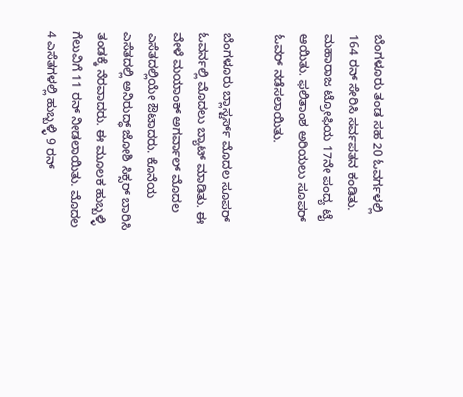ಬೆಂಗಳೂರು ತಂಡ ಸಹ 20 ಓವರ್ಗಳಲ್ಲಿ 164 ರನ್ ಸೇರಿಸಿ ಸರ್ವಪತನ ಕಂಡಿತು. ಮಹಾರಾಜ ಟ್ರೋಫಿಯ 17ನೇ ಪಂದ್ಯ ಟೈ ಆಯಿತು. ಫಲಿತಾಂಶ ಅರಿಯಲು ಸೂಪರ್ ಓವರ್ ನಡೆಸಲಾಯಿತು.

ಬೆಂಗಳೂರು ಬ್ಲಾಸ್ಟರ್ಸ್ ಮೊದಲ ಸೂಪರ್ ಓವರ್ನಲ್ಲಿ ಮೊದಲು ಬ್ಯಾಟ್ ಮಾಡಿತು. ಈ ವೇಳೆ ಮಯಾಂಕ್ ಅಗರ್ವಾಲ್ ಮೊದಲ ಎಸೆತದಲ್ಲಿಯೇ ಔಟಾದರು. ಕೊನೆಯ ಎಸೆತದಲ್ಲಿ ಅನಿರುದ್ಧ್ ಜೋಶಿ ಸಿಕ್ಸರ್ ಬಾರಿಸಿ ತಂಡಕ್ಕೆ ನೆರವಾದರು. ಈ ಮೂಲಕ ಹುಬ್ಬಳ್ಳಿ ಗೆಲುವಿಗೆ 11 ರನ್ ನೀಡಲಾಯಿತು. ಮೊದಲ 4 ಎಸೆತಗಳಲ್ಲಿ ಹುಬ್ಬಳ್ಳಿ 9 ರನ್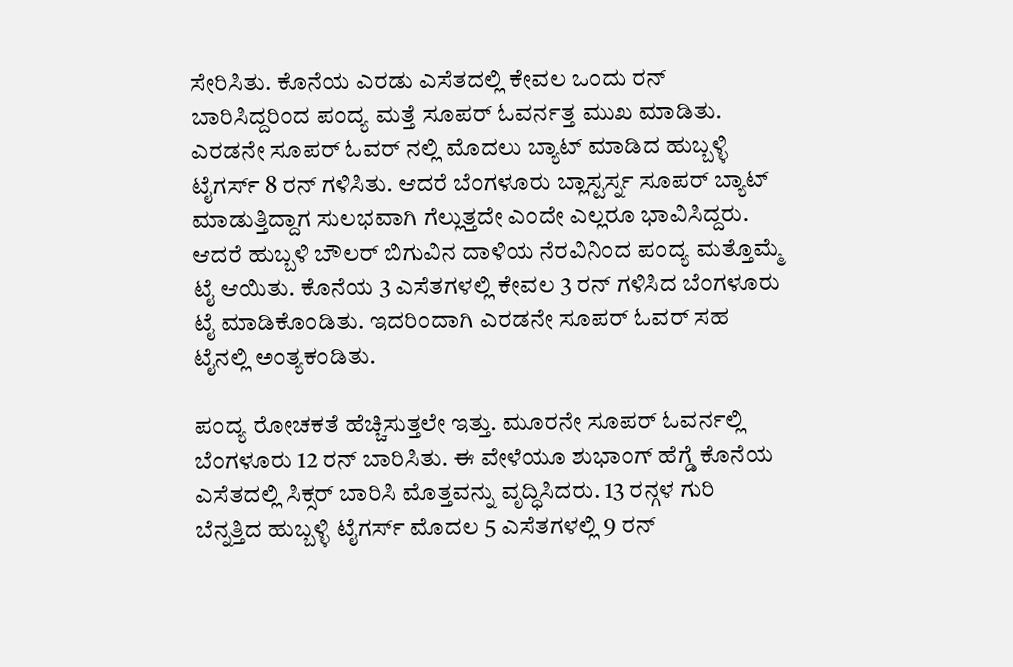ಸೇರಿಸಿತು. ಕೊನೆಯ ಎರಡು ಎಸೆತದಲ್ಲಿ ಕೇವಲ ಒಂದು ರನ್ ಬಾರಿಸಿದ್ದರಿಂದ ಪಂದ್ಯ ಮತ್ತೆ ಸೂಪರ್ ಓವರ್ನತ್ತ ಮುಖ ಮಾಡಿತು.
ಎರಡನೇ ಸೂಪರ್ ಓವರ್ ನಲ್ಲಿ ಮೊದಲು ಬ್ಯಾಟ್ ಮಾಡಿದ ಹುಬ್ಬಳ್ಳಿ ಟೈಗರ್ಸ್ 8 ರನ್ ಗಳಿಸಿತು. ಆದರೆ ಬೆಂಗಳೂರು ಬ್ಲಾಸ್ಟರ್ಸ್ನ ಸೂಪರ್ ಬ್ಯಾಟ್ ಮಾಡುತ್ತಿದ್ದಾಗ ಸುಲಭವಾಗಿ ಗೆಲ್ಲುತ್ತದೇ ಎಂದೇ ಎಲ್ಲರೂ ಭಾವಿಸಿದ್ದರು. ಆದರೆ ಹುಬ್ಬಳಿ ಬೌಲರ್ ಬಿಗುವಿನ ದಾಳಿಯ ನೆರವಿನಿಂದ ಪಂದ್ಯ ಮತ್ತೊಮ್ಮೆ ಟೈ ಆಯಿತು. ಕೊನೆಯ 3 ಎಸೆತಗಳಲ್ಲಿ ಕೇವಲ 3 ರನ್ ಗಳಿಸಿದ ಬೆಂಗಳೂರು ಟೈ ಮಾಡಿಕೊಂಡಿತು. ಇದರಿಂದಾಗಿ ಎರಡನೇ ಸೂಪರ್ ಓವರ್ ಸಹ ಟೈನಲ್ಲಿ ಅಂತ್ಯಕಂಡಿತು.

ಪಂದ್ಯ ರೋಚಕತೆ ಹೆಚ್ಚಿಸುತ್ತಲೇ ಇತ್ತು. ಮೂರನೇ ಸೂಪರ್ ಓವರ್ನಲ್ಲಿ ಬೆಂಗಳೂರು 12 ರನ್ ಬಾರಿಸಿತು. ಈ ವೇಳೆಯೂ ಶುಭಾಂಗ್ ಹೆಗ್ಡೆ ಕೊನೆಯ ಎಸೆತದಲ್ಲಿ ಸಿಕ್ಸರ್ ಬಾರಿಸಿ ಮೊತ್ತವನ್ನು ವೃದ್ಧಿಸಿದರು. 13 ರನ್ಗಳ ಗುರಿ ಬೆನ್ನತ್ತಿದ ಹುಬ್ಬಳ್ಳಿ ಟೈಗರ್ಸ್ ಮೊದಲ 5 ಎಸೆತಗಳಲ್ಲಿ 9 ರನ್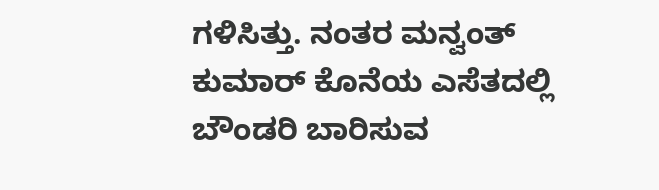ಗಳಿಸಿತ್ತು. ನಂತರ ಮನ್ವಂತ್ ಕುಮಾರ್ ಕೊನೆಯ ಎಸೆತದಲ್ಲಿ ಬೌಂಡರಿ ಬಾರಿಸುವ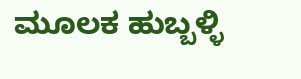ಮೂಲಕ ಹುಬ್ಬಳ್ಳಿ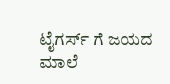ಟೈಗರ್ಸ್ ಗೆ ಜಯದ ಮಾಲೆ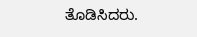ತೊಡಿಸಿದರು.